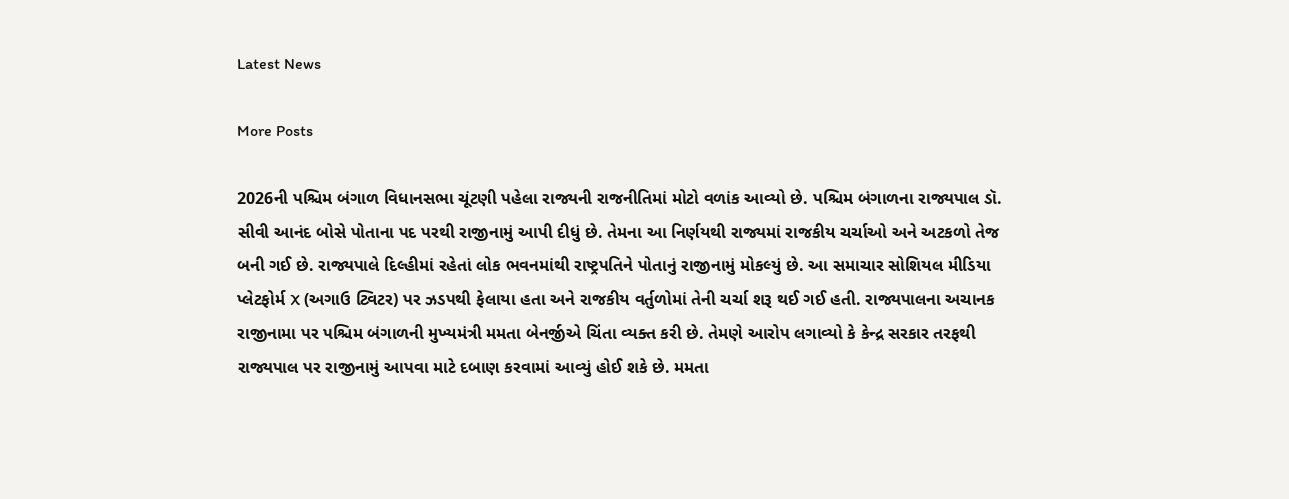Latest News

More Posts

2026ની પશ્ચિમ બંગાળ વિધાનસભા ચૂંટણી પહેલા રાજ્યની રાજનીતિમાં મોટો વળાંક આવ્યો છે. પશ્ચિમ બંગાળના રાજ્યપાલ ડૉ. સીવી આનંદ બોસે પોતાના પદ પરથી રાજીનામું આપી દીધું છે. તેમના આ નિર્ણયથી રાજ્યમાં રાજકીય ચર્ચાઓ અને અટકળો તેજ બની ગઈ છે. રાજ્યપાલે દિલ્હીમાં રહેતાં લોક ભવનમાંથી રાષ્ટ્રપતિને પોતાનું રાજીનામું મોકલ્યું છે. આ સમાચાર સોશિયલ મીડિયા પ્લેટફોર્મ X (અગાઉ ટ્વિટર) પર ઝડપથી ફેલાયા હતા અને રાજકીય વર્તુળોમાં તેની ચર્ચા શરૂ થઈ ગઈ હતી. રાજ્યપાલના અચાનક રાજીનામા પર પશ્ચિમ બંગાળની મુખ્યમંત્રી મમતા બેનર્જીએ ચિંતા વ્યક્ત કરી છે. તેમણે આરોપ લગાવ્યો કે કેન્દ્ર સરકાર તરફથી રાજ્યપાલ પર રાજીનામું આપવા માટે દબાણ કરવામાં આવ્યું હોઈ શકે છે. મમતા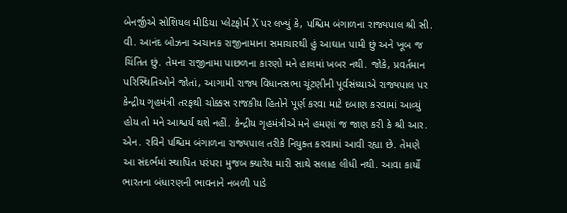બેનર્જીએ સોશિયલ મીડિયા પ્લેટફોર્મ X પર લખ્યું કે, પશ્ચિમ બંગાળના રાજ્યપાલ શ્રી સી. વી. આનંદ બોઝના અચાનક રાજીનામાના સમાચારથી હું આઘાત પામી છું અને ખૂબ જ ચિંતિત છું. તેમના રાજીનામા પાછળના કારણો મને હાલમાં ખબર નથી. જોકે, પ્રવર્તમાન પરિસ્થિતિઓને જોતાં, આગામી રાજ્ય વિધાનસભા ચૂંટણીની પૂર્વસંધ્યાએ રાજ્યપાલ પર કેન્દ્રીય ગૃહમંત્રી તરફથી ચોક્કસ રાજકીય હિતોને પૂર્ણ કરવા માટે દબાણ કરવામાં આવ્યું હોય તો મને આશ્ચર્ય થશે નહીં. કેન્દ્રીય ગૃહમંત્રીએ મને હમણાં જ જાણ કરી કે શ્રી આર. એન. રવિને પશ્ચિમ બંગાળના રાજ્યપાલ તરીકે નિયુક્ત કરવામાં આવી રહ્યા છે. તેમણે આ સંદર્ભમાં સ્થાપિત પરંપરા મુજબ ક્યારેય મારી સાથે સલાહ લીધી નથી. આવા કાર્યો ભારતના બંધારણની ભાવનાને નબળી પાડે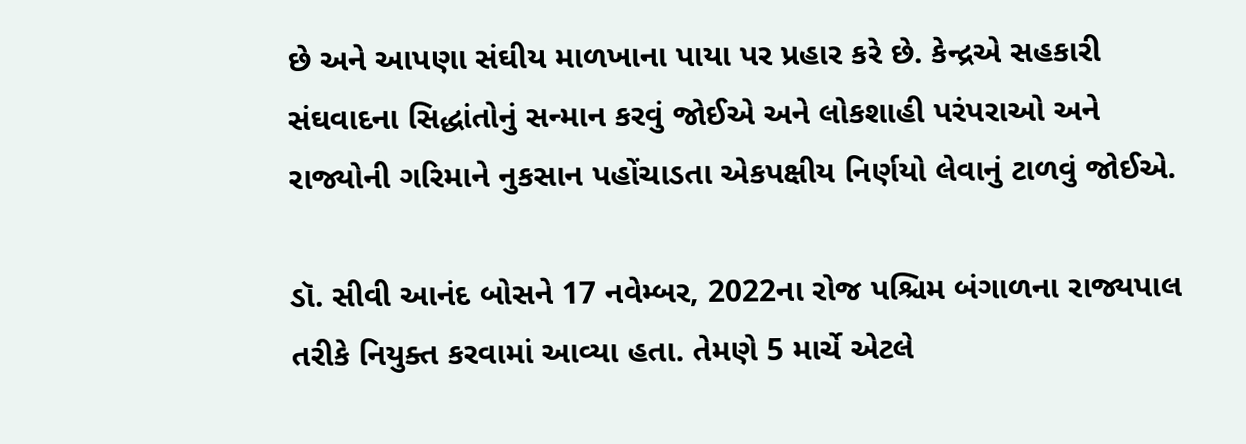છે અને આપણા સંઘીય માળખાના પાયા પર પ્રહાર કરે છે. કેન્દ્રએ સહકારી સંઘવાદના સિદ્ધાંતોનું સન્માન કરવું જોઈએ અને લોકશાહી પરંપરાઓ અને રાજ્યોની ગરિમાને નુકસાન પહોંચાડતા એકપક્ષીય નિર્ણયો લેવાનું ટાળવું જોઈએ.

ડૉ. સીવી આનંદ બોસને 17 નવેમ્બર, 2022ના રોજ પશ્ચિમ બંગાળના રાજ્યપાલ તરીકે નિયુક્ત કરવામાં આવ્યા હતા. તેમણે 5 માર્ચે એટલે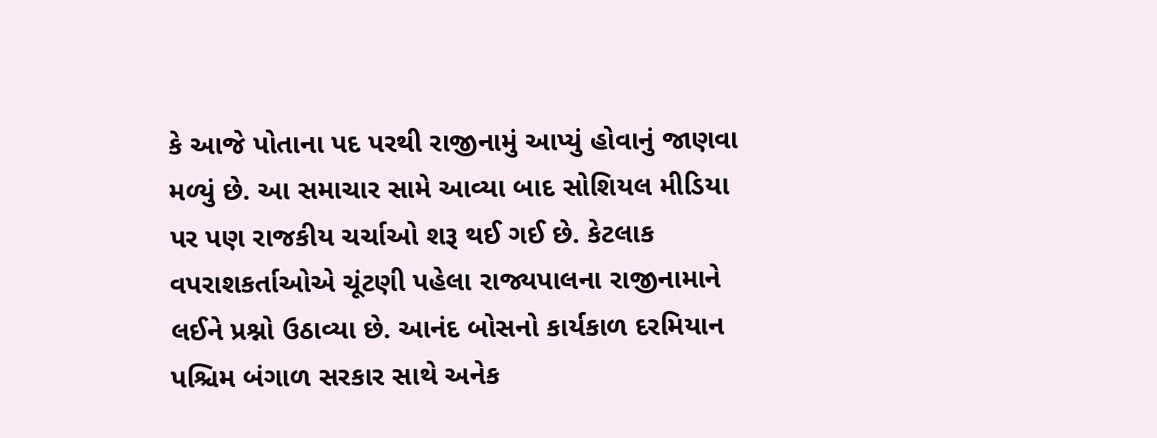કે આજે પોતાના પદ પરથી રાજીનામું આપ્યું હોવાનું જાણવા મળ્યું છે. આ સમાચાર સામે આવ્યા બાદ સોશિયલ મીડિયા પર પણ રાજકીય ચર્ચાઓ શરૂ થઈ ગઈ છે. કેટલાક વપરાશકર્તાઓએ ચૂંટણી પહેલા રાજ્યપાલના રાજીનામાને લઈને પ્રશ્નો ઉઠાવ્યા છે. આનંદ બોસનો કાર્યકાળ દરમિયાન પશ્ચિમ બંગાળ સરકાર સાથે અનેક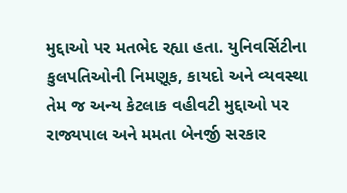મુદ્દાઓ પર મતભેદ રહ્યા હતા. યુનિવર્સિટીના કુલપતિઓની નિમણૂક, કાયદો અને વ્યવસ્થા તેમ જ અન્ય કેટલાક વહીવટી મુદ્દાઓ પર રાજ્યપાલ અને મમતા બેનર્જી સરકાર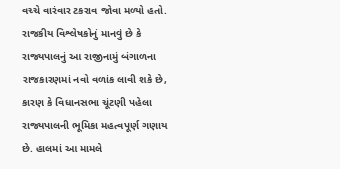વચ્ચે વારંવાર ટકરાવ જોવા મળ્યો હતો. રાજકીય વિશ્લેષકોનું માનવું છે કે રાજ્યપાલનું આ રાજીનામું બંગાળના રાજકારણમાં નવો વળાંક લાવી શકે છે, કારણ કે વિધાનસભા ચૂંટણી પહેલા રાજ્યપાલની ભૂમિકા મહત્વપૂર્ણ ગણાય છે. હાલમાં આ મામલે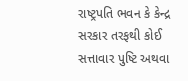રાષ્ટ્રપતિ ભવન કે કેન્દ્ર સરકાર તરફથી કોઈ સત્તાવાર પુષ્ટિ અથવા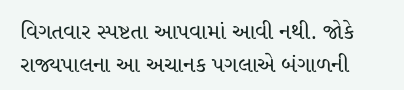વિગતવાર સ્પષ્ટતા આપવામાં આવી નથી. જોકે રાજ્યપાલના આ અચાનક પગલાએ બંગાળની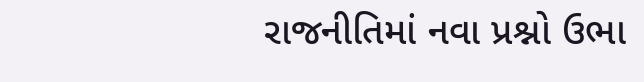રાજનીતિમાં નવા પ્રશ્નો ઉભા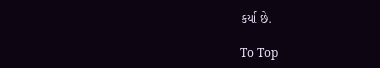કર્યા છે.

To Top